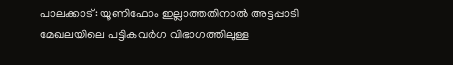പാലക്കാട്: യൂണിഫോം ഇല്ലാത്തതിനാൽ അട്ടപ്പാടി മേഖലയിലെ പട്ടികവർഗ വിഭാഗത്തിലുള്ള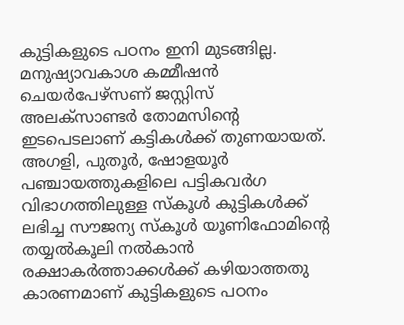കുട്ടികളുടെ പഠനം ഇനി മുടങ്ങില്ല. മനുഷ്യാവകാശ കമ്മീഷൻ ചെയർപേഴ്സണ് ജസ്റ്റിസ് അലക്സാണ്ടർ തോമസിന്റെ ഇടപെടലാണ് കട്ടികൾക്ക് തുണയായത്. അഗളി, പുതൂർ, ഷോളയൂർ പഞ്ചായത്തുകളിലെ പട്ടികവർഗ വിഭാഗത്തിലുള്ള സ്കൂൾ കുട്ടികൾക്ക് ലഭിച്ച സൗജന്യ സ്കൂൾ യൂണിഫോമിന്റെ തയ്യൽകൂലി നൽകാൻ രക്ഷാകർത്താക്കൾക്ക് കഴിയാത്തതു കാരണമാണ് കുട്ടികളുടെ പഠനം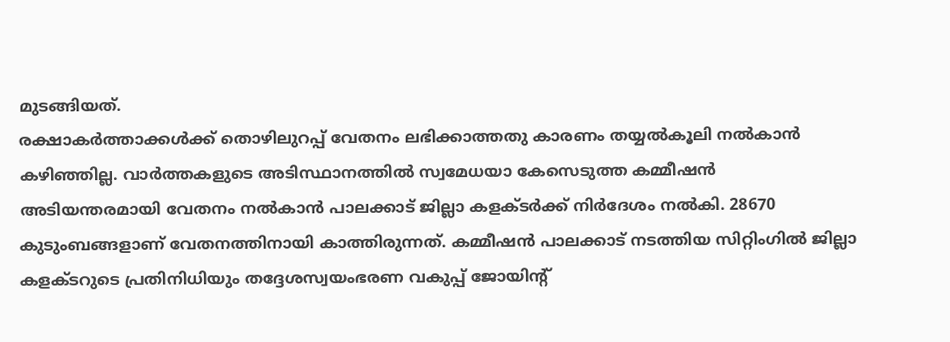മുടങ്ങിയത്.
രക്ഷാകർത്താക്കൾക്ക് തൊഴിലുറപ്പ് വേതനം ലഭിക്കാത്തതു കാരണം തയ്യൽകൂലി നൽകാൻ കഴിഞ്ഞില്ല. വാർത്തകളുടെ അടിസ്ഥാനത്തിൽ സ്വമേധയാ കേസെടുത്ത കമ്മീഷൻ അടിയന്തരമായി വേതനം നൽകാൻ പാലക്കാട് ജില്ലാ കളക്ടർക്ക് നിർദേശം നൽകി. 28670 കുടുംബങ്ങളാണ് വേതനത്തിനായി കാത്തിരുന്നത്. കമ്മീഷൻ പാലക്കാട് നടത്തിയ സിറ്റിംഗിൽ ജില്ലാ കളക്ടറുടെ പ്രതിനിധിയും തദ്ദേശസ്വയംഭരണ വകുപ്പ് ജോയിന്റ്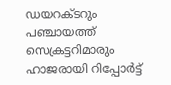ഡയറക്ടറും പഞ്ചായത്ത് സെക്രട്ടറിമാരും ഹാജരായി റിപ്പോർട്ട്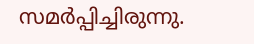സമർപ്പിച്ചിരുന്നു.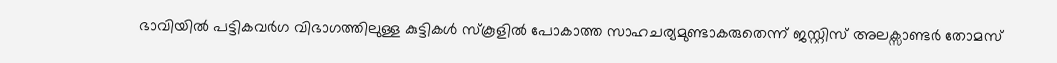ഭാവിയിൽ പട്ടികവർഗ വിഭാഗത്തിലുള്ള കുട്ടികൾ സ്കൂളിൽ പോകാത്ത സാഹചര്യമുണ്ടാകരുതെന്ന് ജസ്റ്റിസ് അലക്സാണ്ടർ തോമസ്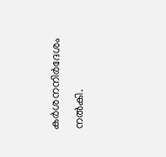കർശനനിർദേശം നൽകി.